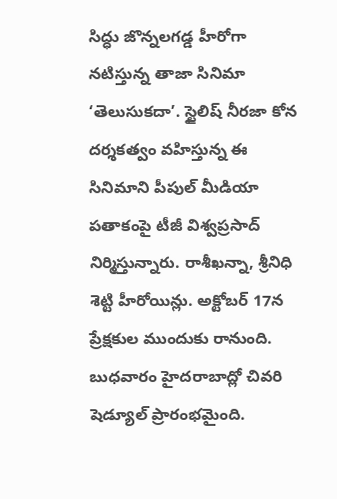సిద్ధు జొన్నలగడ్డ హీరోగా నటిస్తున్న తాజా సినిమా ‘తెలుసుకదా’. స్టైలిష్ నీరజా కోన దర్శకత్వం వహిస్తున్న ఈ సినిమాని పీపుల్ మీడియా పతాకంపై టీజీ విశ్వప్రసాద్ నిర్మిస్తున్నారు. రాశీఖన్నా, శ్రీనిధి శెట్టి హీరోయిన్లు. అక్టోబర్ 17న ప్రేక్షకుల ముందుకు రానుంది. బుధవారం హైదరాబాద్లో చివరి షెడ్యూల్ ప్రారంభమైంది.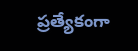ప్రత్యేకంగా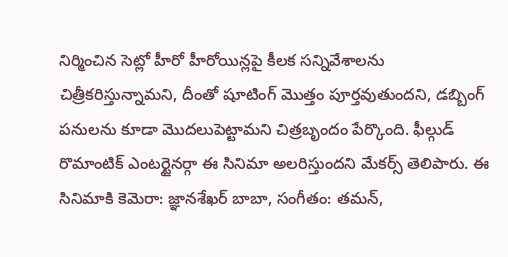నిర్మించిన సెట్లో హీరో హీరోయిన్లపై కీలక సన్నివేశాలను చిత్రీకరిస్తున్నామని, దీంతో షూటింగ్ మొత్తం పూర్తవుతుందని, డబ్బింగ్ పనులను కూడా మొదలుపెట్టామని చిత్రబృందం పేర్కొంది. ఫీల్గుడ్ రొమాంటిక్ ఎంటర్టైనర్గా ఈ సినిమా అలరిస్తుందని మేకర్స్ తెలిపారు. ఈ సినిమాకి కెమెరా: జ్ఞానశేఖర్ బాబా, సంగీతం: తమన్,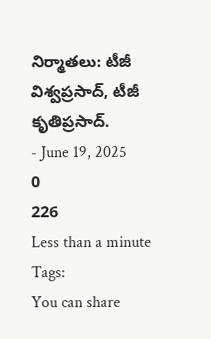నిర్మాతలు: టీజీ విశ్వప్రసాద్, టీజీ కృతిప్రసాద్.
- June 19, 2025
0
226
Less than a minute
Tags:
You can share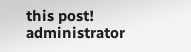this post!
administrator